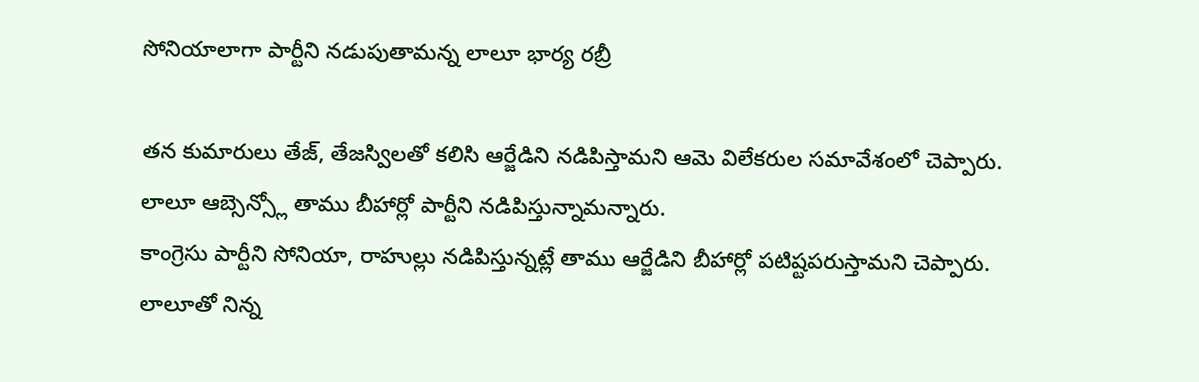సోనియాలాగా పార్టీని నడుపుతామన్న లాలూ భార్య రబ్రీ

తన కుమారులు తేజ్, తేజస్విలతో కలిసి ఆర్జేడిని నడిపిస్తామని ఆమె విలేకరుల సమావేశంలో చెప్పారు. లాలూ ఆబ్సెన్స్లో తాము బీహార్లో పార్టీని నడిపిస్తున్నామన్నారు.
కాంగ్రెసు పార్టీని సోనియా, రాహుల్లు నడిపిస్తున్నట్లే తాము ఆర్జేడిని బీహార్లో పటిష్టపరుస్తామని చెప్పారు. లాలూతో నిన్న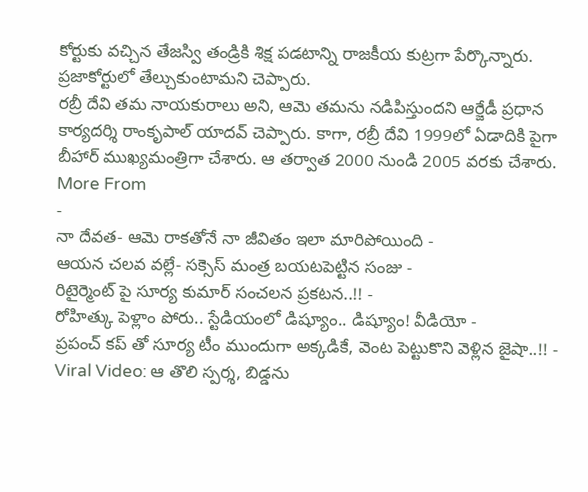కోర్టుకు వచ్చిన తేజస్వి తండ్రికి శిక్ష పడటాన్ని రాజకీయ కుట్రగా పేర్కొన్నారు. ప్రజాకోర్టులో తేల్చుకుంటామని చెప్పారు.
రబ్రీ దేవి తమ నాయకురాలు అని, ఆమె తమను నడిపిస్తుందని ఆర్జేడీ ప్రధాన కార్యదర్శి రాంకృపాల్ యాదవ్ చెప్పారు. కాగా, రబ్రీ దేవి 1999లో ఏడాదికి పైగా బీహార్ ముఖ్యమంత్రిగా చేశారు. ఆ తర్వాత 2000 నుండి 2005 వరకు చేశారు.
More From
-
నా దేవత- ఆమె రాకతోనే నా జీవితం ఇలా మారిపోయింది -
ఆయన చలవ వల్లే- సక్సెస్ మంత్ర బయటపెట్టిన సంజు -
రిటైర్మెంట్ పై సూర్య కుమార్ సంచలన ప్రకటన..!! -
రోహిత్కు పెళ్లాం పోరు.. స్టేడియంలో డిష్యూం.. డిష్యూం! వీడియో -
ప్రపంచ్ కప్ తో సూర్య టీం ముందుగా అక్కడికే, వెంట పెట్టుకొని వెళ్లిన జైషా..!! -
Viral Video: ఆ తొలి స్పర్శ, బిడ్డను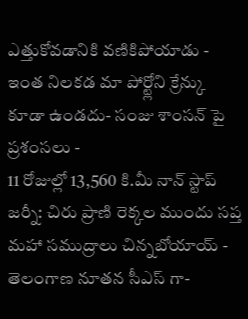ఎత్తుకోవడానికి వణికిపోయాడు -
ఇంత నిలకడ మా పోర్ట్లోని క్రేన్కు కూడా ఉండదు- సంజు శాంసన్ పై ప్రశంసలు -
11 రోజుల్లో 13,560 కి.మీ నాన్ స్టాప్ జర్నీ: చిరు ప్రాణి రెక్కల ముందు సప్త మహా సముద్రాలు చిన్నబోయాయ్ -
తెలంగాణ నూతన సీఎస్ గా-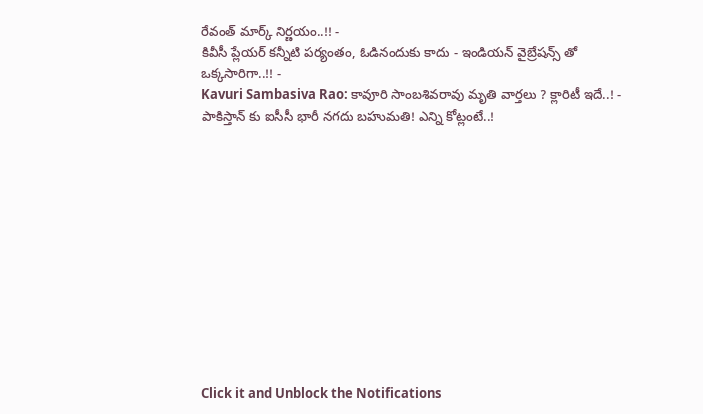రేవంత్ మార్క్ నిర్ణయం..!! -
కివీసీ ప్లేయర్ కన్నీటి పర్యంతం, ఓడినందుకు కాదు - ఇండియన్ వైబ్రేషన్స్ తో ఒక్కసారిగా..!! -
Kavuri Sambasiva Rao: కావూరి సాంబశివరావు మృతి వార్తలు ? క్లారిటీ ఇదే..! -
పాకిస్తాన్ కు ఐసీసీ భారీ నగదు బహుమతి! ఎన్ని కోట్లంటే..!












Click it and Unblock the Notifications